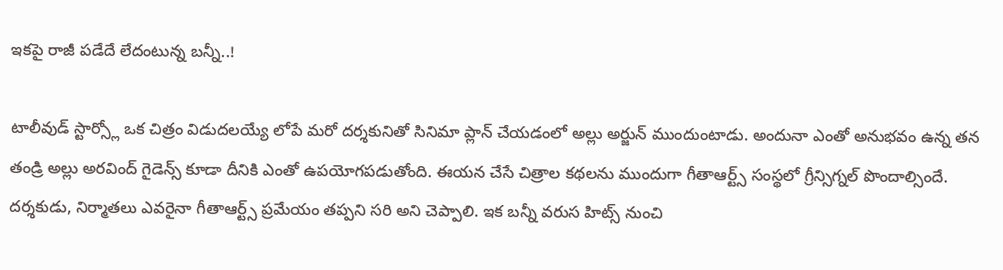ఇకపై రాజీ పడేదే లేదంటున్న బన్నీ..!

టాలీవుడ్ స్టార్స్లో ఒక చిత్రం విడుదలయ్యే లోపే మరో దర్శకునితో సినిమా ప్లాన్ చేయడంలో అల్లు అర్జున్ ముందుంటాడు. అందునా ఎంతో అనుభవం ఉన్న తన తండ్రి అల్లు అరవింద్ గైడెన్స్ కూడా దీనికి ఎంతో ఉపయోగపడుతోంది. ఈయన చేసే చిత్రాల కథలను ముందుగా గీతాఆర్ట్స్ సంస్థలో గ్రీన్సిగ్నల్ పొందాల్సిందే. దర్శకుడు, నిర్మాతలు ఎవరైనా గీతాఆర్ట్స్ ప్రమేయం తప్పని సరి అని చెప్పాలి. ఇక బన్నీ వరుస హిట్స్ నుంచి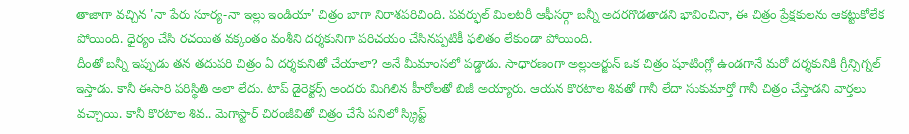తాజాగా వచ్చిన 'నా పేరు సూర్య-నా ఇల్లు ఇండియా' చిత్రం బాగా నిరాశపరిచింది. పవర్ఫుల్ మిలటరీ ఆఫీసర్గా బన్నీ అదరగొడతాడని భావించినా, ఈ చిత్రం ప్రేక్షకులను ఆకట్టుకోలేక పోయింది. ధైర్యం చేసి రచయిత వక్కంతం వంశీని దర్శకునిగా పరిచయం చేసినప్పటికీ ఫలితం లేకుండా పోయింది.
దీంతో బన్నీ ఇప్పుడు తన తదుపరి చిత్రం ఏ దర్శకునితో చేయాలా? అనే మీమాంసలో పడ్డాడు. సాధారణంగా అల్లుఅర్జున్ ఒక చిత్రం షూటింగ్లో ఉండగానే మరో దర్శకునికి గ్రీన్సిగ్నల్ ఇస్తాడు. కానీ ఈసారి పరిస్థితి అలా లేదు. టాప్ డైరెక్టర్స్ అందరు మిగిలిన హీరోలతో బిజీ అయ్యారు. ఆయన కొరటాల శివతో గానీ లేదా సుకుమార్తో గానీ చిత్రం చేస్తాడని వార్తలు వచ్చాయి. కానీ కొరటాల శివ.. మెగాస్టార్ చిరంజీవితో చిత్రం చేసే పనిలో స్క్రిప్ట్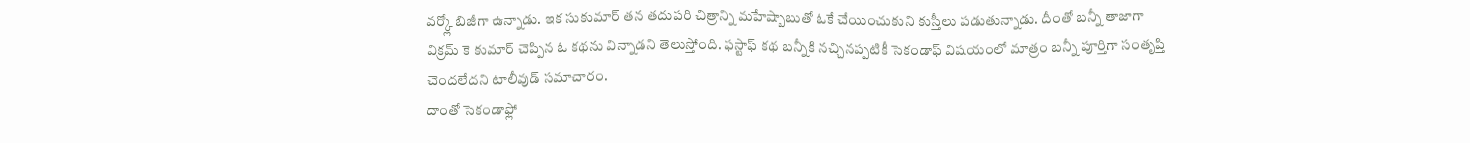వర్క్లో బిజీగా ఉన్నాడు. ఇక సుకుమార్ తన తదుపరి చిత్రాన్ని మహేష్బాబుతో ఓకే చేయించుకుని కుస్తీలు పడుతున్నాడు. దీంతో బన్నీ తాజాగా విక్రమ్ కె కుమార్ చెప్పిన ఓ కథను విన్నాడని తెలుస్తోంది. ఫస్టాఫ్ కథ బన్నీకి నచ్చినప్పటికీ సెకండాఫ్ విషయంలో మాత్రం బన్నీ పూర్తిగా సంతృప్తి చెందలేదని టాలీవుడ్ సమాచారం.
దాంతో సెకండాఫ్లో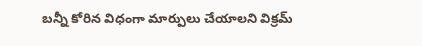బన్నీ కోరిన విధంగా మార్పులు చేయాలని విక్రమ్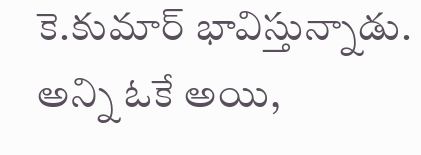కె.కుమార్ భావిస్తున్నాడు. అన్ని ఓకే అయి,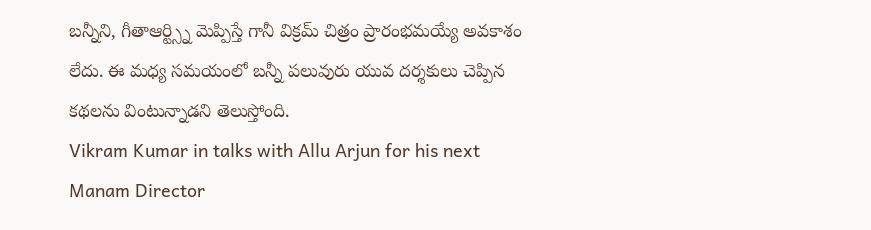బన్నీని, గీతాఆర్ట్స్ని మెప్పిస్తే గానీ విక్రమ్ చిత్రం ప్రారంభమయ్యే అవకాశం లేదు. ఈ మధ్య సమయంలో బన్నీ పలువురు యువ దర్శకులు చెప్పిన కథలను వింటున్నాడని తెలుస్తోంది.
Vikram Kumar in talks with Allu Arjun for his next
Manam Director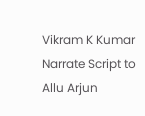Vikram K Kumar Narrate Script to Allu Arjun